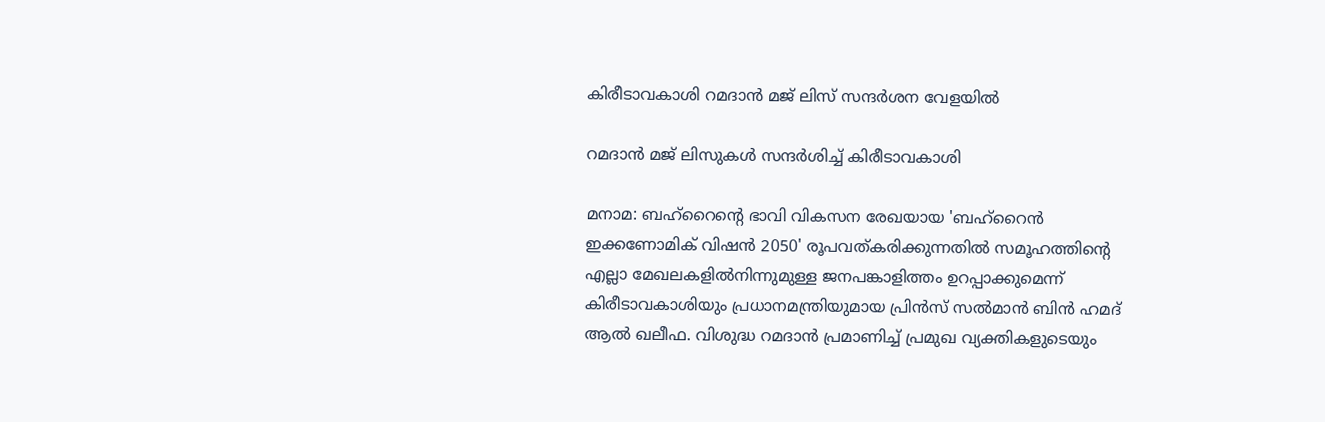കിരീടാവകാശി റമദാൻ മജ് ലിസ് സന്ദർശന വേളയിൽ

റമദാൻ മജ് ലിസുകൾ സന്ദർശിച്ച് കിരീടാവകാശി

മനാമ: ബഹ്‌റൈന്റെ ഭാവി വികസന രേഖയായ 'ബഹ്‌റൈൻ ഇക്കണോമിക് വിഷൻ 2050' രൂപവത്കരിക്കുന്നതിൽ സമൂഹത്തിന്റെ എല്ലാ മേഖലകളിൽനിന്നുമുള്ള ജനപങ്കാളിത്തം ഉറപ്പാക്കുമെന്ന് കിരീടാവകാശിയും പ്രധാനമന്ത്രിയുമായ പ്രിൻസ് സൽമാൻ ബിൻ ഹമദ് ആൽ ഖലീഫ. വിശുദ്ധ റമദാൻ പ്രമാണിച്ച് പ്രമുഖ വ്യക്തികളുടെയും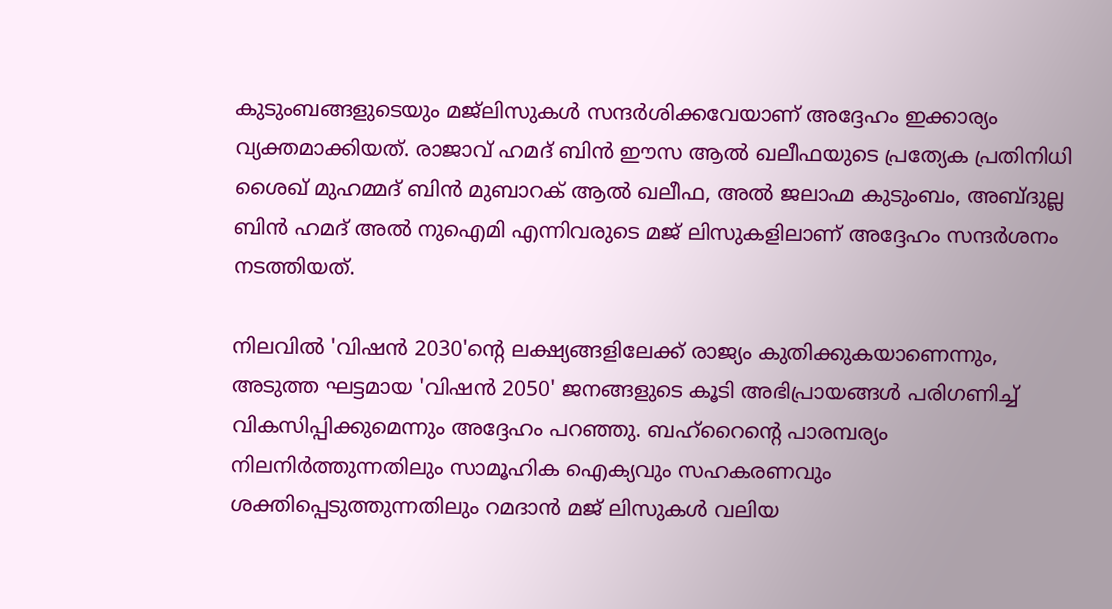കുടുംബങ്ങളുടെയും മജ്‍ലിസുകൾ സന്ദർശിക്കവേയാണ് അദ്ദേഹം ഇക്കാര്യം വ്യക്തമാക്കിയത്. രാജാവ് ഹമദ് ബിൻ ഈസ ആൽ ഖലീഫയുടെ പ്രത്യേക പ്രതിനിധി ശൈഖ് മുഹമ്മദ് ബിൻ മുബാറക് ആൽ ഖലീഫ, അൽ ജലാഹ്മ കുടുംബം, അബ്ദുല്ല ബിൻ ഹമദ് അൽ നുഐമി എന്നിവരുടെ മജ് ലിസുകളിലാണ് അദ്ദേഹം സന്ദർശനം നടത്തിയത്.

നിലവിൽ 'വിഷൻ 2030'ന്റെ ലക്ഷ്യങ്ങളിലേക്ക് രാജ്യം കുതിക്കുകയാണെന്നും, അടുത്ത ഘട്ടമായ 'വിഷൻ 2050' ജനങ്ങളുടെ കൂടി അഭിപ്രായങ്ങൾ പരിഗണിച്ച് വികസിപ്പിക്കുമെന്നും അദ്ദേഹം പറഞ്ഞു. ബഹ്‌റൈന്റെ പാരമ്പര്യം നിലനിർത്തുന്നതിലും സാമൂഹിക ഐക്യവും സഹകരണവും ശക്തിപ്പെടുത്തുന്നതിലും റമദാൻ മജ് ലിസുകൾ വലിയ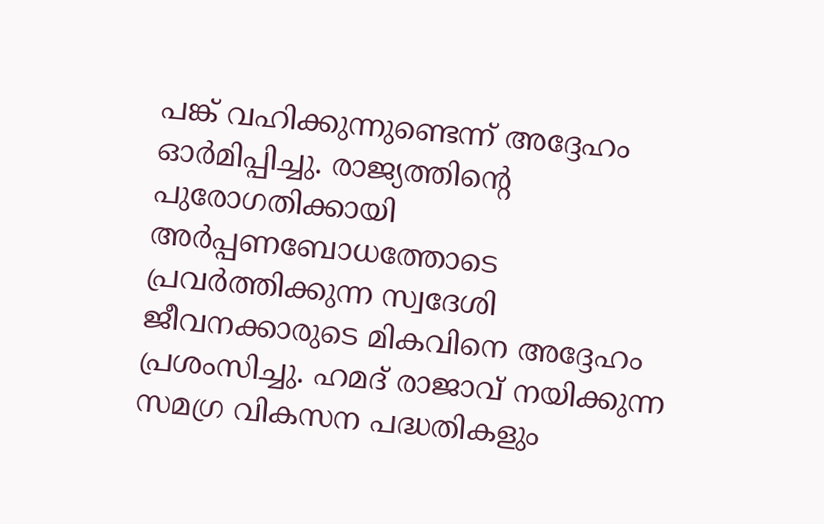പങ്ക് വഹിക്കുന്നുണ്ടെന്ന് അദ്ദേഹം ഓർമിപ്പിച്ചു. രാജ്യത്തിന്റെ പുരോഗതിക്കായി അർപ്പണബോധത്തോടെ പ്രവർത്തിക്കുന്ന സ്വദേശി ജീവനക്കാരുടെ മികവിനെ അദ്ദേഹം പ്രശംസിച്ചു. ഹമദ് രാജാവ് നയിക്കുന്ന സമഗ്ര വികസന പദ്ധതികളും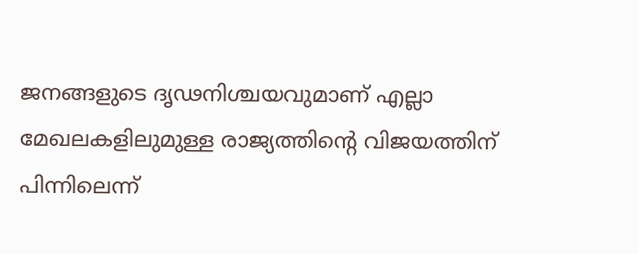ജനങ്ങളുടെ ദൃഢനിശ്ചയവുമാണ് എല്ലാ മേഖലകളിലുമുള്ള രാജ്യത്തിന്റെ വിജയത്തിന് പിന്നിലെന്ന്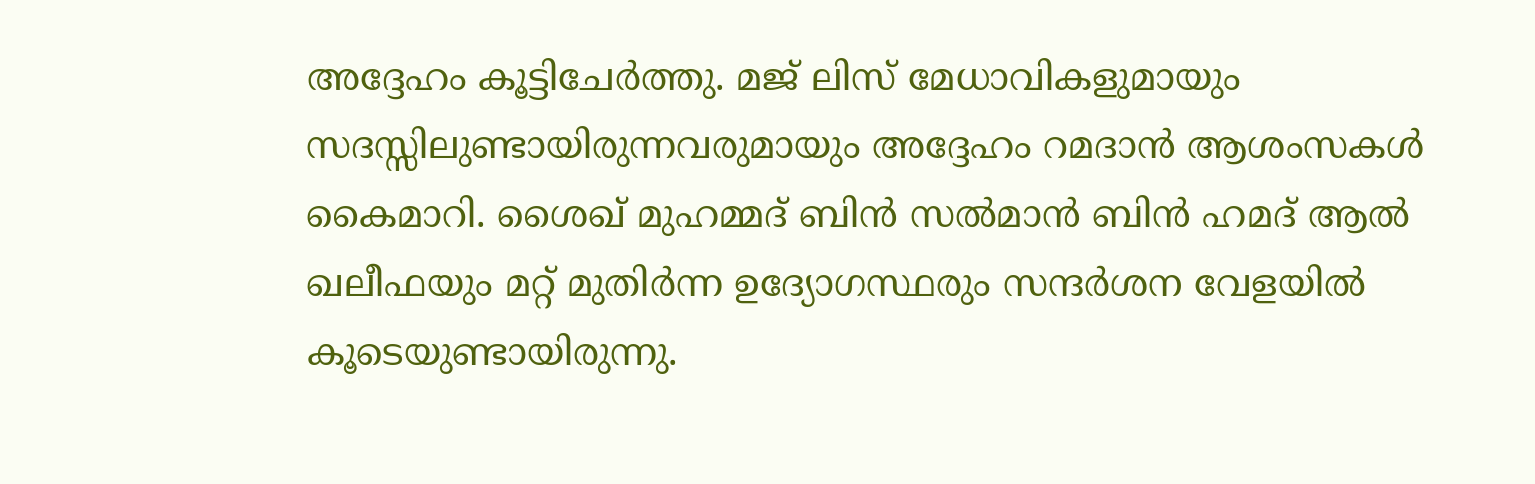അദ്ദേഹം കൂട്ടിചേർത്തു. മജ് ലിസ് മേധാവികളുമായും സദസ്സിലുണ്ടായിരുന്നവരുമായും അദ്ദേഹം റമദാൻ ആശംസകൾ കൈമാറി. ശൈഖ് മുഹമ്മദ് ബിൻ സൽമാൻ ബിൻ ഹമദ് ആൽ ഖലീഫയും മറ്റ് മുതിർന്ന ഉദ്യോഗസ്ഥരും സന്ദർശന വേളയിൽ കൂടെയുണ്ടായിരുന്നു.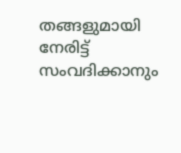തങ്ങളുമായി നേരിട്ട് സംവദിക്കാനും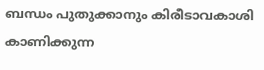ബന്ധം പുതുക്കാനും കിരീടാവകാശി കാണിക്കുന്ന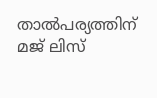താൽപര്യത്തിന് മജ് ലിസ്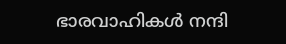ഭാരവാഹികൾ നന്ദി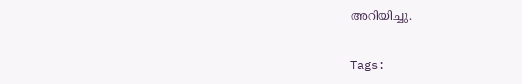അറിയിച്ചു.

Tags: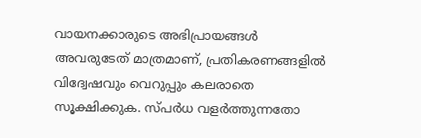വായനക്കാരുടെ അഭിപ്രായങ്ങള്‍ അവരുടേത് മാത്രമാണ്, പ്രതികരണങ്ങളിൽ വിദ്വേഷവും വെറുപ്പും കലരാതെ സൂക്ഷിക്കുക. സ്പർധ വളർത്തുന്നതോ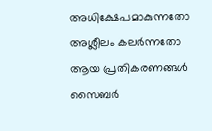അധിക്ഷേപമാകുന്നതോ അശ്ലീലം കലർന്നതോ ആയ പ്രതികരണങ്ങൾ സൈബർ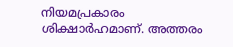നിയമപ്രകാരം ശിക്ഷാർഹമാണ്. അത്തരം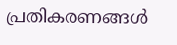പ്രതികരണങ്ങൾ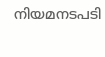നിയമനടപടി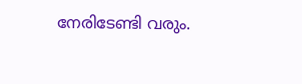നേരിടേണ്ടി വരും.